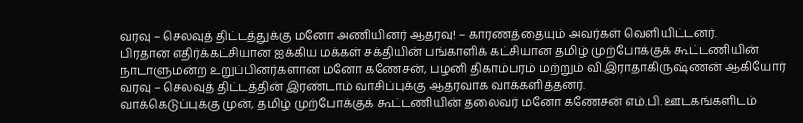வரவு – செலவுத் திட்டத்துக்கு மனோ அணியினர் ஆதரவு! – காரணத்தையும் அவர்கள் வெளியிட்டனர்.
பிரதான எதிர்க்கட்சியான ஐக்கிய மக்கள் சக்தியின் பங்காளிக் கட்சியான தமிழ் முற்போக்குக் கூட்டணியின் நாடாளுமன்ற உறுப்பினர்களான மனோ கணேசன், பழனி திகாம்பரம் மற்றும் வி.இராதாகிருஷ்ணன் ஆகியோர் வரவு – செலவுத் திட்டத்தின் இரண்டாம் வாசிப்புக்கு ஆதரவாக வாக்களித்தனர்.
வாக்கெடுப்புக்கு முன், தமிழ் முற்போக்குக் கூட்டணியின் தலைவர் மனோ கணேசன் எம்.பி. ஊடகங்களிடம்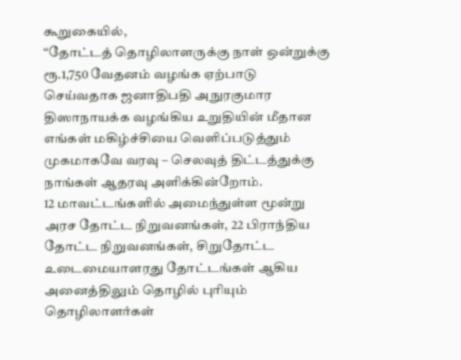கூறுகையில்,
“தோட்டத் தொழிலாளருக்கு நாள் ஒன்றுக்கு ரூ.1,750 வேதனம் வழங்க ஏற்பாடு செய்வதாக ஜனாதிபதி அநுரகுமார திஸாநாயக்க வழங்கிய உறுதியின் மீதான எங்கள் மகிழ்ச்சியை வெளிப்படுத்தும் முகமாகவே வரவு – செலவுத் திட்டத்துக்கு நாங்கள் ஆதரவு அளிக்கின்றோம்.
12 மாவட்டங்களில் அமைந்துள்ள மூன்று அரச தோட்ட நிறுவனங்கள், 22 பிராந்திய தோட்ட நிறுவனங்கள், சிறுதோட்ட உடைமையாளரது தோட்டங்கள் ஆகிய அனைத்திலும் தொழில் புரியும் தொழிலாளர்கள்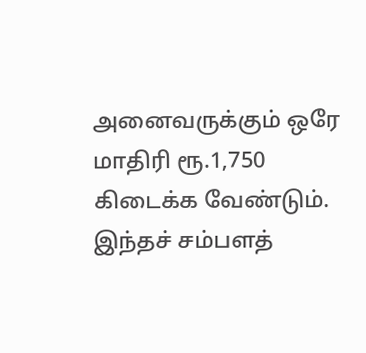அனைவருக்கும் ஒரே மாதிரி ரூ.1,750 கிடைக்க வேண்டும்.
இந்தச் சம்பளத்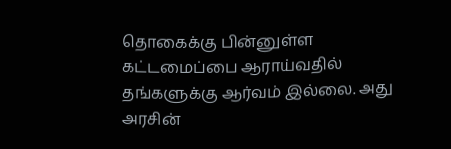தொகைக்கு பின்னுள்ள கட்டமைப்பை ஆராய்வதில் தங்களுக்கு ஆர்வம் இல்லை. அது அரசின்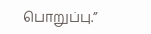பொறுப்பு.”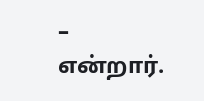– என்றார்.